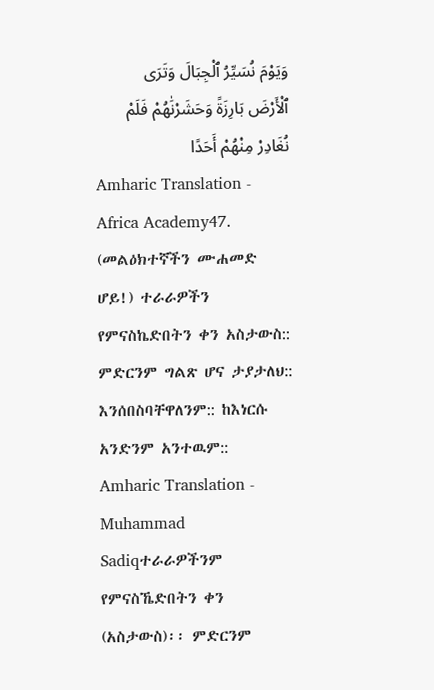وَيَوْمَ نُسَيِّرُ ٱلْجِبَالَ وَتَرَى ٱلْأَرْضَ بَارِزَةً وَحَشَرْنَٰهُمْ فَلَمْ نُغَادِرْ مِنْهُمْ أَحَدًا
Amharic Translation - Africa Academy47. (መልዕክተኛችን ሙሐመድ ሆይ!) ተራራዎችን የምናስኬድበትን ቀን አስታውስ:: ምድርንም ግልጽ ሆና ታያታለህ:: እንሰበስባቸዋለንም:: ከእነርሱ አንድንም አንተዉም::
Amharic Translation - Muhammad Sadiqተራራዎችንም የምናስኼድበትን ቀን (አስታውስ)፡፡ ምድርንም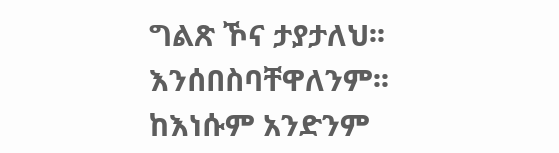ግልጽ ኾና ታያታለህ፡፡ እንሰበስባቸዋለንም፡፡ ከእነሱም አንድንም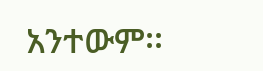አንተውም፡፡